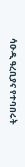ሳዑዲ ዓረቢያና የተባበሩት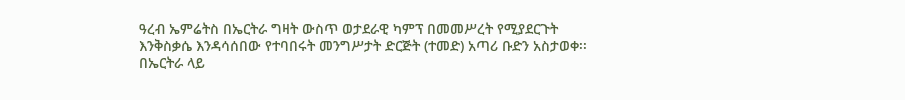ዓረብ ኤምሬትስ በኤርትራ ግዛት ውስጥ ወታደራዊ ካምፕ በመመሥረት የሚያደርጉት እንቅስቃሴ እንዳሳሰበው የተባበሩት መንግሥታት ድርጅት (ተመድ) አጣሪ ቡድን አስታወቀ፡፡
በኤርትራ ላይ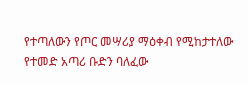የተጣለውን የጦር መሣሪያ ማዕቀብ የሚከታተለው የተመድ አጣሪ ቡድን ባለፈው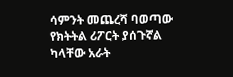ሳምንት መጨረሻ ባወጣው የክትትል ሪፖርት ያሰጉኛል ካላቸው አራት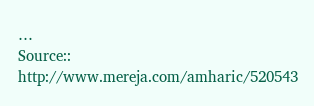…
Source:: http://www.mereja.com/amharic/520543